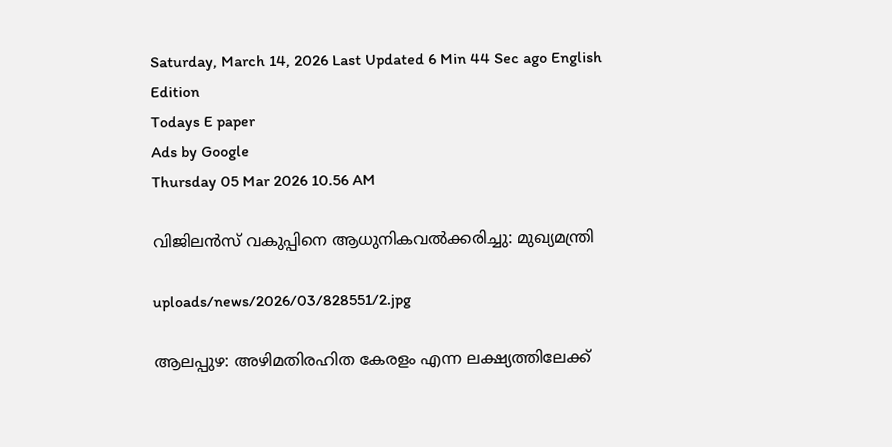Saturday, March 14, 2026 Last Updated 6 Min 44 Sec ago English Edition
Todays E paper
Ads by Google
Thursday 05 Mar 2026 10.56 AM

വിജിലന്‍സ്‌ വകുപ്പിനെ ആധുനികവല്‍ക്കരിച്ചു: മുഖ്യമന്ത്രി

uploads/news/2026/03/828551/2.jpg

ആലപ്പുഴ: അഴിമതിരഹിത കേരളം എന്ന ലക്ഷ്യത്തിലേക്ക്‌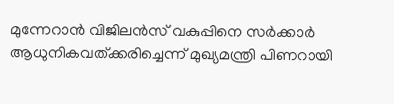മുന്നേറാന്‍ വിജിലന്‍സ്‌ വകുപ്പിനെ സര്‍ക്കാര്‍ ആധുനികവത്‌ക്കരിച്ചെന്ന്‌ മുഖ്യമന്ത്രി പിണറായി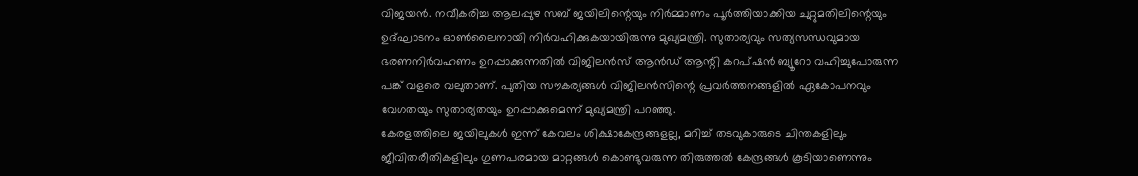വിജയന്‍. നവീകരിച്ച ആലപ്പുഴ സബ്‌ ജയിലിന്റെയും നിര്‍മ്മാണം പൂര്‍ത്തിയാക്കിയ ചുറ്റുമതിലിന്റെയും ഉദ്‌ഘാടനം ഓണ്‍ലൈനായി നിര്‍വഹിക്കുകയായിരുന്നു മുഖ്യമന്ത്രി. സുതാര്യവും സത്യസന്ധവുമായ ഭരണനിര്‍വഹണം ഉറപ്പാക്കുന്നതില്‍ വിജിലന്‍സ്‌ ആന്‍ഡ്‌ ആന്റി കറപ്‌ഷന്‍ ബ്യൂറോ വഹിച്ചുപോരുന്ന പങ്ക്‌ വളരെ വലുതാണ്‌. പുതിയ സൗകര്യങ്ങള്‍ വിജിലന്‍സിന്റെ പ്രവര്‍ത്തനങ്ങളില്‍ ഏകോപനവും വേഗതയും സുതാര്യതയും ഉറപ്പാക്കുമെന്ന്‌ മുഖ്യമന്ത്രി പറഞ്ഞു.
കേരളത്തിലെ ജയിലുകള്‍ ഇന്ന്‌ കേവലം ശിക്ഷാകേന്ദ്രങ്ങളല്ല, മറിച്ച്‌ തടവുകാരുടെ ചിന്തകളിലും ജീവിതരീതികളിലും ഗുണപരമായ മാറ്റങ്ങള്‍ കൊണ്ടുവരുന്ന തിരുത്തല്‍ കേന്ദ്രങ്ങള്‍ കൂടിയാണെന്നും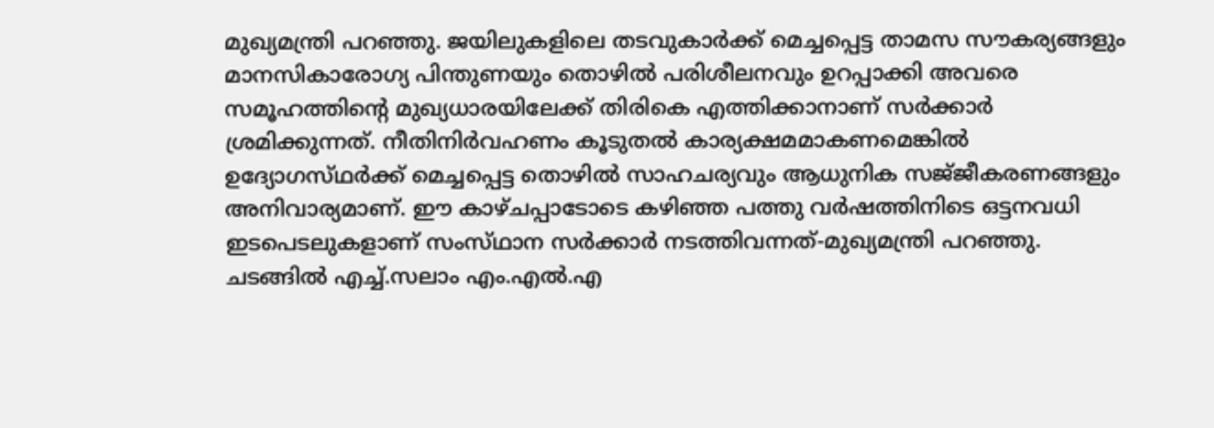മുഖ്യമന്ത്രി പറഞ്ഞു. ജയിലുകളിലെ തടവുകാര്‍ക്ക്‌ മെച്ചപ്പെട്ട താമസ സൗകര്യങ്ങളും മാനസികാരോഗ്യ പിന്തുണയും തൊഴില്‍ പരിശീലനവും ഉറപ്പാക്കി അവരെ സമൂഹത്തിന്റെ മുഖ്യധാരയിലേക്ക്‌ തിരികെ എത്തിക്കാനാണ്‌ സര്‍ക്കാര്‍ ശ്രമിക്കുന്നത്‌. നീതിനിര്‍വഹണം കൂടുതല്‍ കാര്യക്ഷമമാകണമെങ്കില്‍ ഉദ്യോഗസ്‌ഥര്‍ക്ക്‌ മെച്ചപ്പെട്ട തൊഴില്‍ സാഹചര്യവും ആധുനിക സജ്‌ജീകരണങ്ങളും അനിവാര്യമാണ്‌. ഈ കാഴ്‌ചപ്പാടോടെ കഴിഞ്ഞ പത്തു വര്‍ഷത്തിനിടെ ഒട്ടനവധി ഇടപെടലുകളാണ്‌ സംസ്‌ഥാന സര്‍ക്കാര്‍ നടത്തിവന്നത്‌-മുഖ്യമന്ത്രി പറഞ്ഞു.
ചടങ്ങില്‍ എച്ച്‌.സലാം എം.എല്‍.എ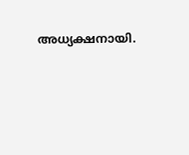അധ്യക്ഷനായി.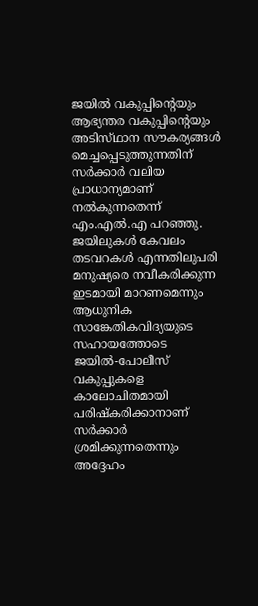ജയില്‍ വകുപ്പിന്റെയും ആഭ്യന്തര വകുപ്പിന്റെയും അടിസ്‌ഥാന സൗകര്യങ്ങള്‍ മെച്ചപ്പെടുത്തുന്നതിന്‌ സര്‍ക്കാര്‍ വലിയ പ്രാധാന്യമാണ്‌ നല്‍കുന്നതെന്ന്‌ എം.എല്‍.എ പറഞ്ഞു.
ജയിലുകള്‍ കേവലം തടവറകള്‍ എന്നതിലുപരി മനുഷ്യരെ നവീകരിക്കുന്ന ഇടമായി മാറണമെന്നും ആധുനിക സാങ്കേതികവിദ്യയുടെ സഹായത്തോടെ ജയില്‍-പോലീസ്‌ വകുപ്പുകളെ കാലോചിതമായി പരിഷ്‌കരിക്കാനാണ്‌ സര്‍ക്കാര്‍ ശ്രമിക്കുന്നതെന്നും അദ്ദേഹം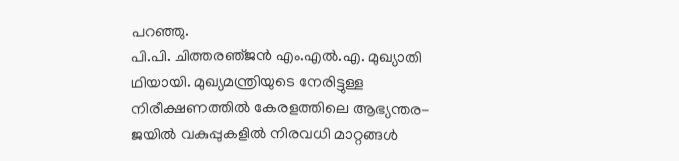പറഞ്ഞു.
പി.പി. ചിത്തരഞ്‌ജന്‍ എം.എല്‍.എ. മുഖ്യാതി ഥിയായി. മുഖ്യമന്ത്രിയുടെ നേരിട്ടുള്ള നിരീക്ഷണത്തില്‍ കേരളത്തിലെ ആഭ്യന്തര-ജയില്‍ വകുപ്പുകളില്‍ നിരവധി മാറ്റങ്ങള്‍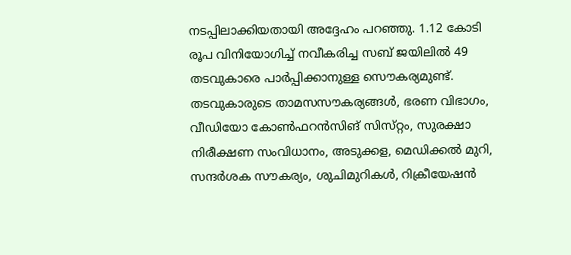നടപ്പിലാക്കിയതായി അദ്ദേഹം പറഞ്ഞു. 1.12 കോടി രൂപ വിനിയോഗിച്ച്‌ നവീകരിച്ച സബ്‌ ജയിലില്‍ 49 തടവുകാരെ പാര്‍പ്പിക്കാനുള്ള സൌകര്യമുണ്ട്‌. തടവുകാരുടെ താമസസൗകര്യങ്ങള്‍, ഭരണ വിഭാഗം, വീഡിയോ കോണ്‍ഫറന്‍സിങ്‌ സിസ്‌റ്റം, സുരക്ഷാ നിരീക്ഷണ സംവിധാനം, അടുക്കള, മെഡിക്കല്‍ മുറി, സന്ദര്‍ശക സൗകര്യം, ശുചിമുറികള്‍, റിക്രീയേഷന്‍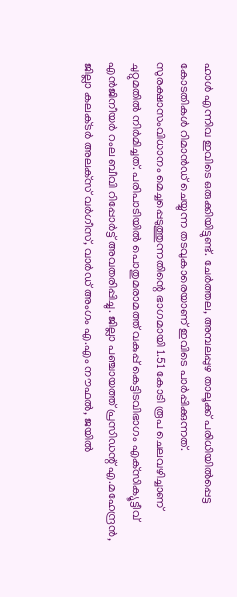ഹാള്‍ എന്നിവ ഇവിടെ ഒരുക്കിയിട്ടുണ്ട്‌. ചേര്‍ത്തല, അമ്പലപ്പുഴ താലൂക്ക്‌ പരിധിയില്‍പ്പെട്ട കോടതികള്‍ റിമാന്‍ഡ്‌ ചെയ്യുന്ന തടവുകാരെയാണ്‌ ഇവിടെ പാര്‍പ്പിക്കുന്നത്‌.
സുരക്ഷാസംവിധാനം മെച്ചപ്പെടുത്തുന്നതിന്റെ ഭാഗമായി 1.51 കോടി രൂപ ചെലവഴിച്ചാണ്‌ ചുറ്റുമതില്‍ നിര്‍മിച്ചത്‌. പരിപാടിയില്‍ പൊതുമരാമത്ത്‌ വകുപ്പ്‌ കെട്ടിടവിഭാഗം എക്‌സിക്യൂട്ടീവ്‌ എന്‍ജിനീയര്‍ റംല ബീവി റിപ്പോര്‍ട്ട്‌ അവതരിപ്പിച്ചു. ജില്ലാ പഞ്ചായത്ത്‌ പ്രസിഡന്റ്‌ എ.മഹേന്ദ്രന്‍, ജില്ലാ കലക്‌ടര്‍ അലക്‌സ് വര്‍ഗീസ്‌, വാര്‍ഡ്‌ അംഗം എ.എം നൗഫല്‍, ജയില്‍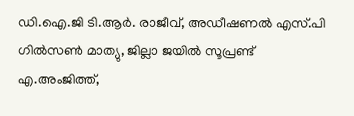ഡി.ഐ.ജി ടി.ആര്‍. രാജീവ്‌, അഡീഷണല്‍ എസ്‌.പി ഗില്‍സണ്‍ മാത്യു, ജില്ലാ ജയില്‍ സൂപ്രണ്ട്‌ എ.അംജിത്ത്‌,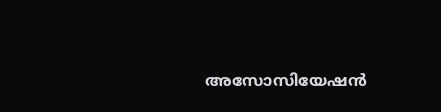അസോസിയേഷന്‍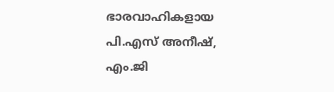ഭാരവാഹികളായ പി.എസ്‌ അനീഷ്‌, എം.ജി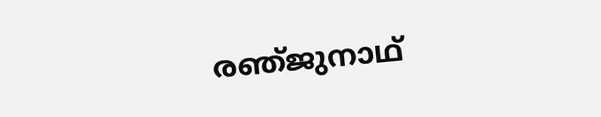രഞ്‌ജുനാഥ്‌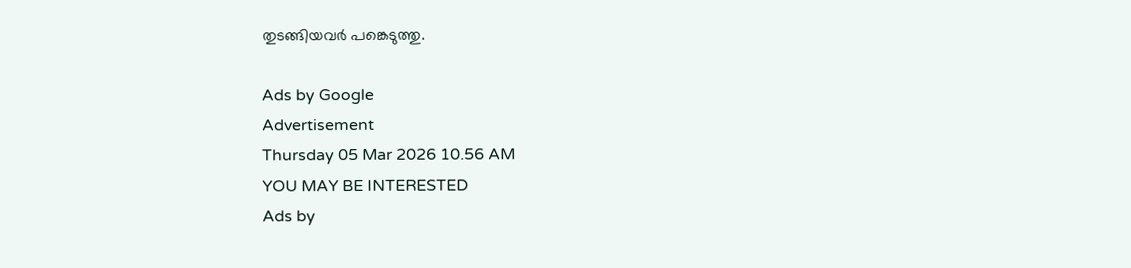തുടങ്ങിയവര്‍ പങ്കെടുത്തു.

Ads by Google
Advertisement
Thursday 05 Mar 2026 10.56 AM
YOU MAY BE INTERESTED
Ads by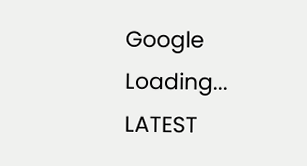Google
Loading...
LATEST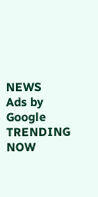NEWS
Ads by Google
TRENDING NOW